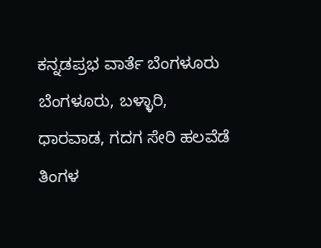ಕನ್ನಡಪ್ರಭ ವಾರ್ತೆ ಬೆಂಗಳೂರು
ಬೆಂಗಳೂರು, ಬಳ್ಳಾರಿ, ಧಾರವಾಡ, ಗದಗ ಸೇರಿ ಹಲವೆಡೆ ತಿಂಗಳ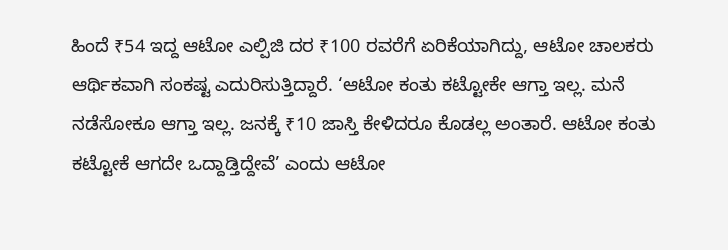ಹಿಂದೆ ₹54 ಇದ್ದ ಆಟೋ ಎಲ್ಪಿಜಿ ದರ ₹100 ರವರೆಗೆ ಏರಿಕೆಯಾಗಿದ್ದು, ಆಟೋ ಚಾಲಕರು ಆರ್ಥಿಕವಾಗಿ ಸಂಕಷ್ಟ ಎದುರಿಸುತ್ತಿದ್ದಾರೆ. ‘ಆಟೋ ಕಂತು ಕಟ್ಟೋಕೇ ಆಗ್ತಾ ಇಲ್ಲ. ಮನೆ ನಡೆಸೋಕೂ ಆಗ್ತಾ ಇಲ್ಲ. ಜನಕ್ಕೆ ₹10 ಜಾಸ್ತಿ ಕೇಳಿದರೂ ಕೊಡಲ್ಲ ಅಂತಾರೆ. ಆಟೋ ಕಂತು ಕಟ್ಟೋಕೆ ಆಗದೇ ಒದ್ದಾಡ್ತಿದ್ದೇವೆ’ ಎಂದು ಆಟೋ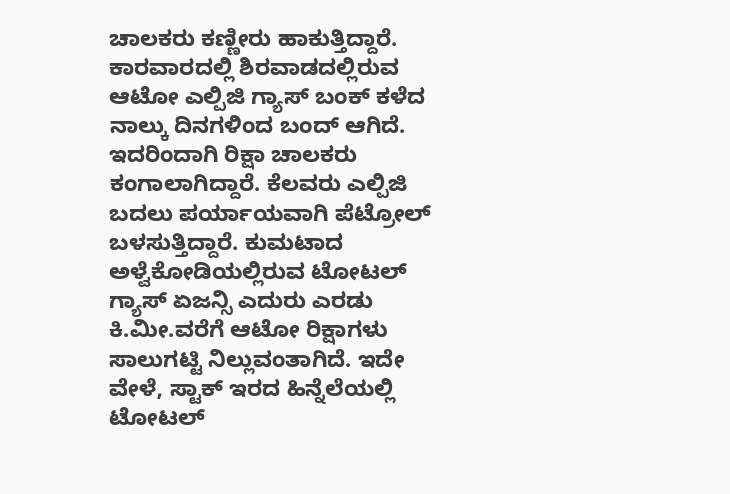ಚಾಲಕರು ಕಣ್ಣೀರು ಹಾಕುತ್ತಿದ್ದಾರೆ.
ಕಾರವಾರದಲ್ಲಿ ಶಿರವಾಡದಲ್ಲಿರುವ ಆಟೋ ಎಲ್ಪಿಜಿ ಗ್ಯಾಸ್ ಬಂಕ್ ಕಳೆದ ನಾಲ್ಕು ದಿನಗಳಿಂದ ಬಂದ್ ಆಗಿದೆ. ಇದರಿಂದಾಗಿ ರಿಕ್ಷಾ ಚಾಲಕರು ಕಂಗಾಲಾಗಿದ್ದಾರೆ. ಕೆಲವರು ಎಲ್ಪಿಜಿ ಬದಲು ಪರ್ಯಾಯವಾಗಿ ಪೆಟ್ರೋಲ್ ಬಳಸುತ್ತಿದ್ದಾರೆ. ಕುಮಟಾದ ಅಳ್ವೆಕೋಡಿಯಲ್ಲಿರುವ ಟೋಟಲ್ ಗ್ಯಾಸ್ ಏಜನ್ಸಿ ಎದುರು ಎರಡು ಕಿ.ಮೀ.ವರೆಗೆ ಆಟೋ ರಿಕ್ಷಾಗಳು ಸಾಲುಗಟ್ಟಿ ನಿಲ್ಲುವಂತಾಗಿದೆ. ಇದೇ ವೇಳೆ, ಸ್ಟಾಕ್ ಇರದ ಹಿನ್ನೆಲೆಯಲ್ಲಿ ಟೋಟಲ್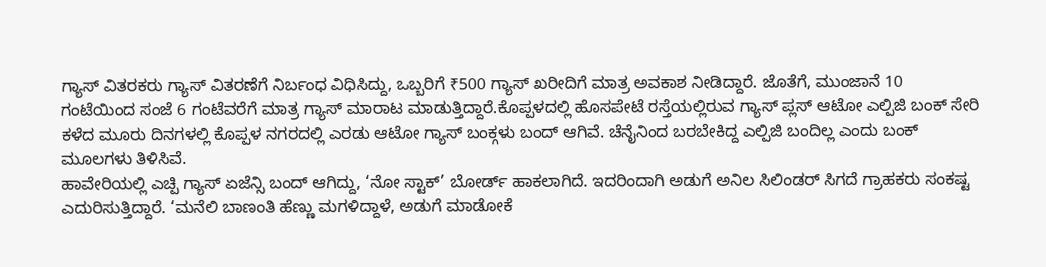ಗ್ಯಾಸ್ ವಿತರಕರು ಗ್ಯಾಸ್ ವಿತರಣೆಗೆ ನಿರ್ಬಂಧ ವಿಧಿಸಿದ್ದು, ಒಬ್ಬರಿಗೆ ₹500 ಗ್ಯಾಸ್ ಖರೀದಿಗೆ ಮಾತ್ರ ಅವಕಾಶ ನೀಡಿದ್ದಾರೆ. ಜೊತೆಗೆ, ಮುಂಜಾನೆ 10 ಗಂಟೆಯಿಂದ ಸಂಜೆ 6 ಗಂಟೆವರೆಗೆ ಮಾತ್ರ ಗ್ಯಾಸ್ ಮಾರಾಟ ಮಾಡುತ್ತಿದ್ದಾರೆ.ಕೊಪ್ಪಳದಲ್ಲಿ ಹೊಸಪೇಟೆ ರಸ್ತೆಯಲ್ಲಿರುವ ಗ್ಯಾಸ್ ಪ್ಲಸ್ ಆಟೋ ಎಲ್ಪಿಜಿ ಬಂಕ್ ಸೇರಿ ಕಳೆದ ಮೂರು ದಿನಗಳಲ್ಲಿ ಕೊಪ್ಪಳ ನಗರದಲ್ಲಿ ಎರಡು ಆಟೋ ಗ್ಯಾಸ್ ಬಂಕ್ಗಳು ಬಂದ್ ಆಗಿವೆ. ಚೆನೈನಿಂದ ಬರಬೇಕಿದ್ದ ಎಲ್ಪಿಜಿ ಬಂದಿಲ್ಲ ಎಂದು ಬಂಕ್ ಮೂಲಗಳು ತಿಳಿಸಿವೆ.
ಹಾವೇರಿಯಲ್ಲಿ ಎಚ್ಪಿ ಗ್ಯಾಸ್ ಏಜೆನ್ಸಿ ಬಂದ್ ಆಗಿದ್ದು, ‘ನೋ ಸ್ಟಾಕ್’ ಬೋರ್ಡ್ ಹಾಕಲಾಗಿದೆ. ಇದರಿಂದಾಗಿ ಅಡುಗೆ ಅನಿಲ ಸಿಲಿಂಡರ್ ಸಿಗದೆ ಗ್ರಾಹಕರು ಸಂಕಷ್ಟ ಎದುರಿಸುತ್ತಿದ್ದಾರೆ. ‘ಮನೆಲಿ ಬಾಣಂತಿ ಹೆಣ್ಣು ಮಗಳಿದ್ದಾಳೆ, ಅಡುಗೆ ಮಾಡೋಕೆ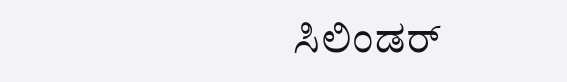ಸಿಲಿಂಡರ್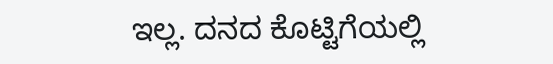ಇಲ್ಲ. ದನದ ಕೊಟ್ಟಿಗೆಯಲ್ಲಿ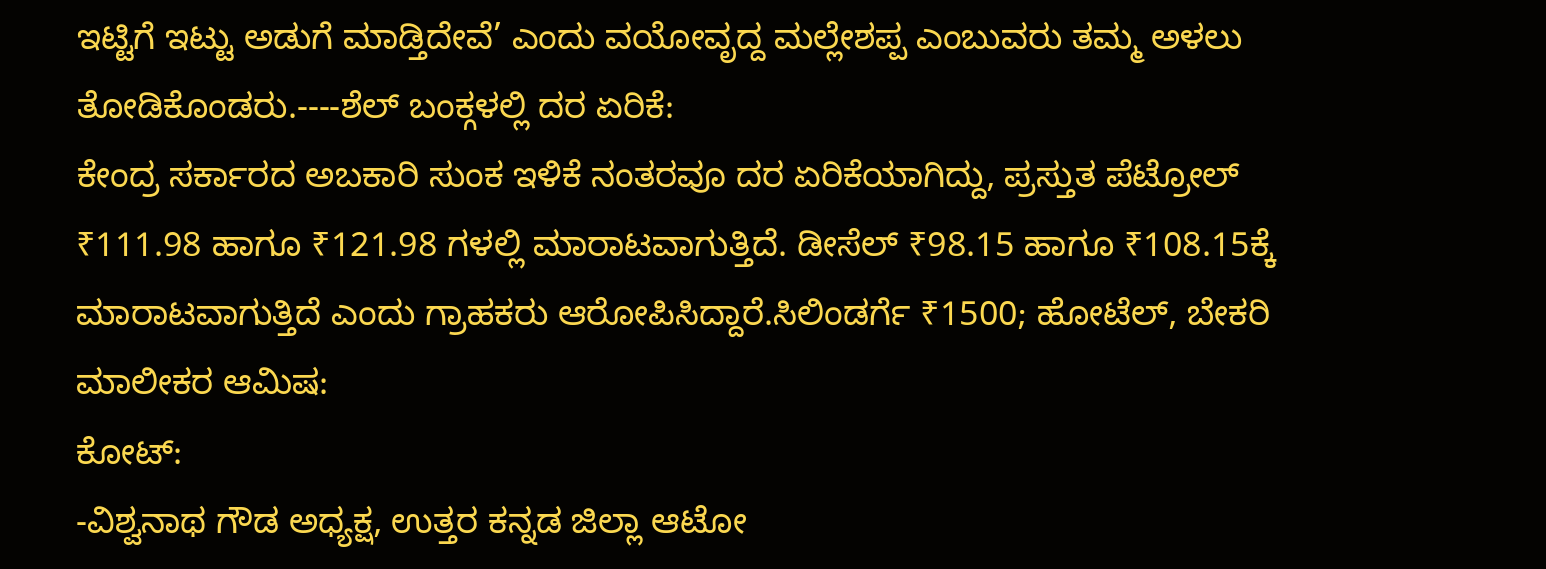ಇಟ್ಟಿಗೆ ಇಟ್ಟು ಅಡುಗೆ ಮಾಡ್ತಿದೇವೆ’ ಎಂದು ವಯೋವೃದ್ದ ಮಲ್ಲೇಶಪ್ಪ ಎಂಬುವರು ತಮ್ಮ ಅಳಲು ತೋಡಿಕೊಂಡರು.----ಶೆಲ್ ಬಂಕ್ಗಳಲ್ಲಿ ದರ ಏರಿಕೆ:
ಕೇಂದ್ರ ಸರ್ಕಾರದ ಅಬಕಾರಿ ಸುಂಕ ಇಳಿಕೆ ನಂತರವೂ ದರ ಏರಿಕೆಯಾಗಿದ್ದು, ಪ್ರಸ್ತುತ ಪೆಟ್ರೋಲ್ ₹111.98 ಹಾಗೂ ₹121.98 ಗಳಲ್ಲಿ ಮಾರಾಟವಾಗುತ್ತಿದೆ. ಡೀಸೆಲ್ ₹98.15 ಹಾಗೂ ₹108.15ಕ್ಕೆ ಮಾರಾಟವಾಗುತ್ತಿದೆ ಎಂದು ಗ್ರಾಹಕರು ಆರೋಪಿಸಿದ್ದಾರೆ.ಸಿಲಿಂಡರ್ಗೆ ₹1500; ಹೋಟೆಲ್, ಬೇಕರಿ ಮಾಲೀಕರ ಆಮಿಷ:
ಕೋಟ್:
-ವಿಶ್ವನಾಥ ಗೌಡ ಅಧ್ಯಕ್ಷ, ಉತ್ತರ ಕನ್ನಡ ಜಿಲ್ಲಾ ಆಟೋ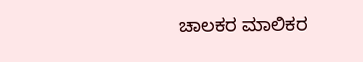ಚಾಲಕರ ಮಾಲಿಕರ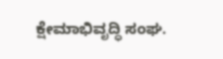ಕ್ಷೇಮಾಭಿವೃದ್ಧಿ ಸಂಘ.